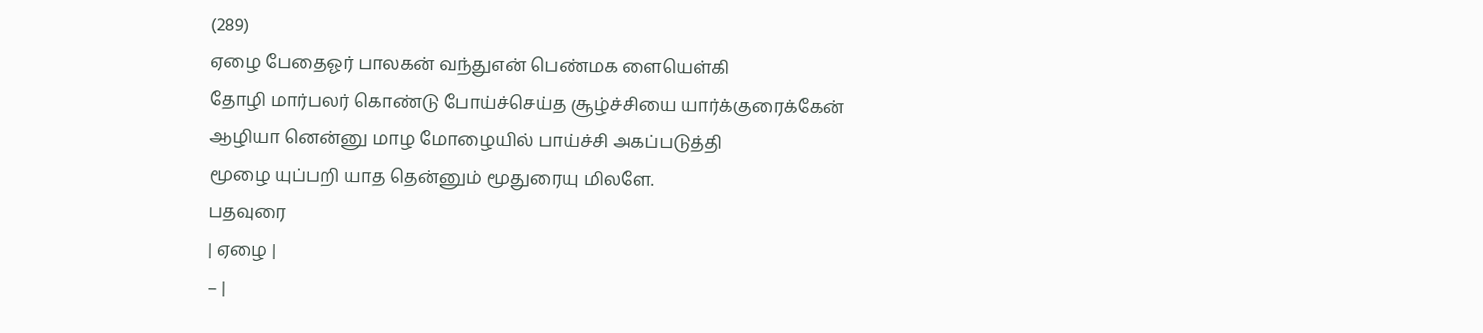(289)
ஏழை பேதைஓர் பாலகன் வந்துஎன் பெண்மக ளையெள்கி
தோழி மார்பலர் கொண்டு போய்ச்செய்த சூழ்ச்சியை யார்க்குரைக்கேன்
ஆழியா னென்னு மாழ மோழையில் பாய்ச்சி அகப்படுத்தி
மூழை யுப்பறி யாத தென்னும் மூதுரையு மிலளே.
பதவுரை
| ஏழை |
– |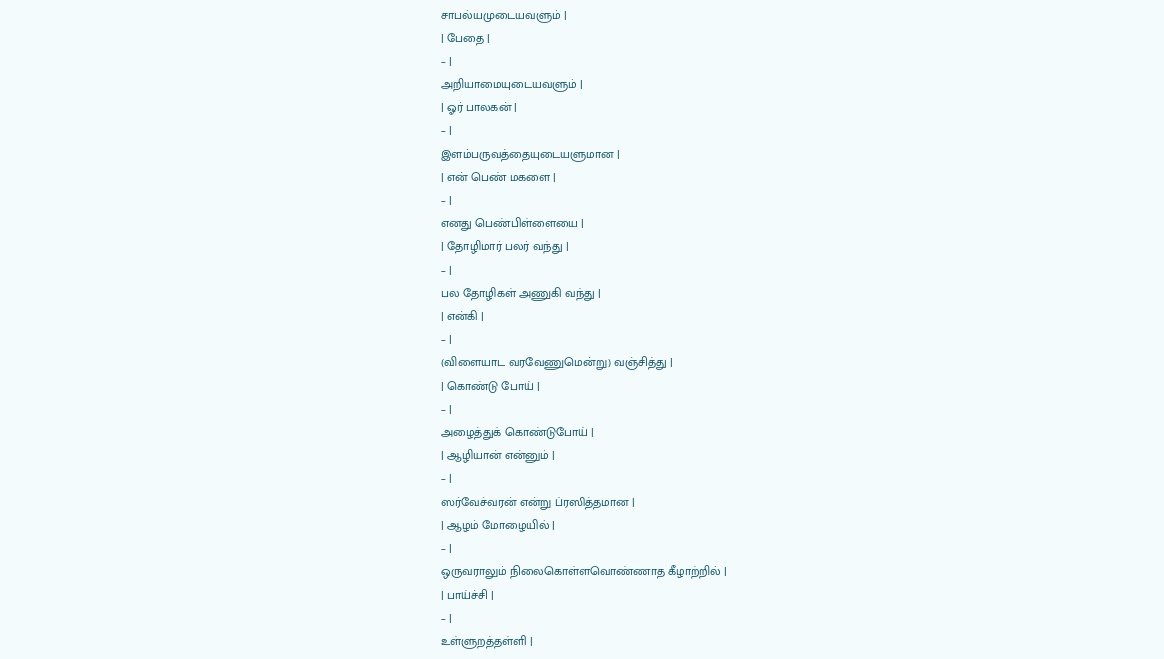சாபல்யமுடையவளும் |
| பேதை |
– |
அறியாமையுடையவளும் |
| ஓர் பாலகன் |
– |
இளம்பருவத்தையுடையளுமான |
| என் பெண் மகளை |
– |
எனது பெண்பிள்ளையை |
| தோழிமார் பலர் வந்து |
– |
பல தோழிகள் அணுகி வந்து |
| என்கி |
– |
(விளையாட வரவேணுமென்று) வஞ்சித்து |
| கொண்டு போய் |
– |
அழைத்துக் கொண்டுபோய் |
| ஆழியான் என்னும் |
– |
ஸர்வேச்வரன் என்று ப்ரஸித்தமான |
| ஆழம் மோழையில் |
– |
ஒருவராலும் நிலைகொள்ளவொண்ணாத கீழாற்றில் |
| பாய்ச்சி |
– |
உள்ளுறத்தள்ளி |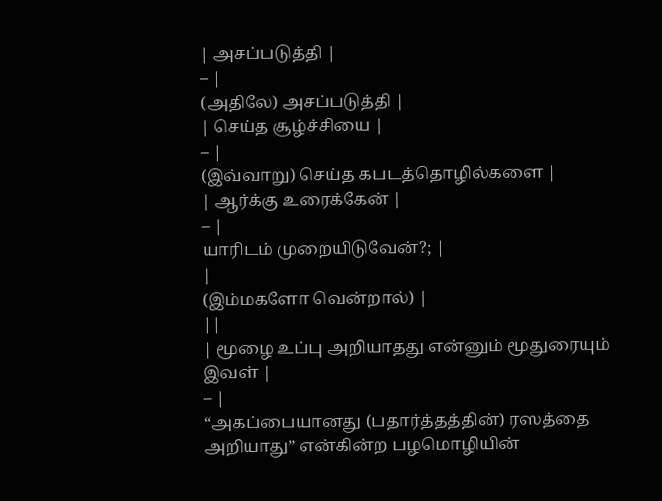| அசப்படுத்தி |
– |
(அதிலே) அசப்படுத்தி |
| செய்த சூழ்ச்சியை |
– |
(இவ்வாறு) செய்த கபடத்தொழில்களை |
| ஆர்க்கு உரைக்கேன் |
– |
யாரிடம் முறையிடுவேன்?; |
|
(இம்மகளோ வென்றால்) |
||
| மூழை உப்பு அறியாதது என்னும் மூதுரையும் இவள் |
– |
“அகப்பையானது (பதார்த்தத்தின்) ரஸத்தை அறியாது” என்கின்ற பழமொழியின்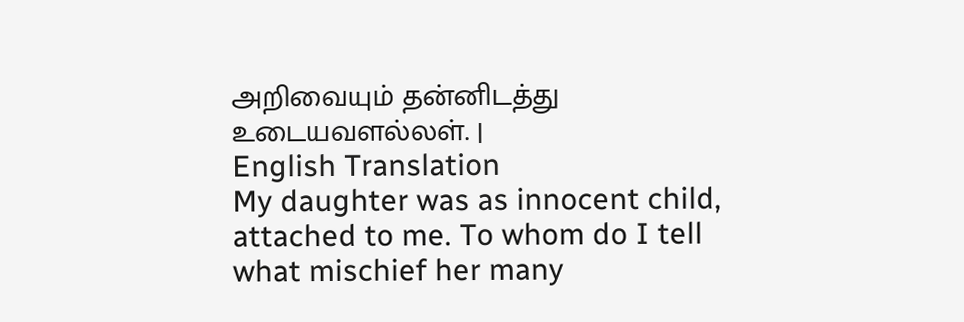அறிவையும் தன்னிடத்து உடையவளல்லள். |
English Translation
My daughter was as innocent child, attached to me. To whom do I tell what mischief her many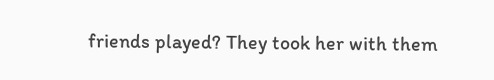friends played? They took her with them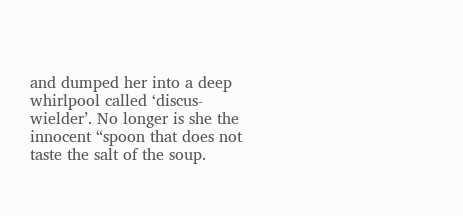and dumped her into a deep whirlpool called ‘discus-wielder’. No longer is she the innocent “spoon that does not taste the salt of the soup.